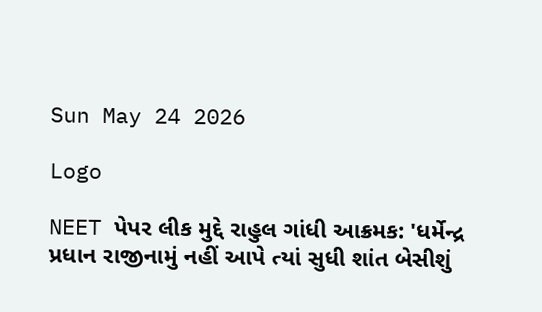Sun May 24 2026

Logo

NEET પેપર લીક મુદ્દે રાહુલ ગાંધી આક્રમક: 'ધર્મેન્દ્ર પ્રધાન રાજીનામું નહીં આપે ત્યાં સુધી શાંત બેસીશું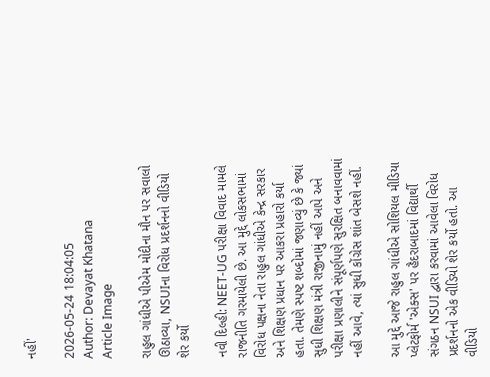નહીં'

2026-05-24 18:04:05
Author: Devayat Khatana
Article Image

રાહુલ ગાંધીએ પીએમ મોદીના મૌન પર સવાલો ઊઠાવ્યા, NSUIના વિરોધ પ્રદર્શનનો વીડિયો શેર કર્યો

નવી દિલ્હી: NEET-UG પરીક્ષા વિવાદ મામલે રાજનીતિ ગરમાયેલી છે. આ મુદ્દે લોકસભામાં વિરોધ પક્ષના નેતા રાહુલ ગાંધીએ કેન્દ્ર સરકાર અને શિક્ષણ પ્રધાન પર આકરા પ્રહારો કર્યા હતા. તેમણે સ્પષ્ટ શબ્દોમાં જણાવ્યું છે કે જ્યાં સુધી શિક્ષણ મંત્રી રાજીનામું નહીં આપે અને પરીક્ષા પ્રણાલીને સંપૂર્ણપણે સુરક્ષિત બનાવવામાં નહીં આવે, ત્યાં સુધી કોંગ્રેસ શાંત બેસશે નહીં.

આ મુદ્દે આજે રાહુલ ગાંધીએ સોશિયલ મીડિયા પ્લેટફોર્મ 'એક્સ' પર હૈદરાબાદમાં વિદ્યાર્થી સંગઠન NSUI દ્વારા કરવામાં આવેલા વિરોધ પ્રદર્શનનો એક વીડિયો શેર કર્યો હતો. આ વીડિયો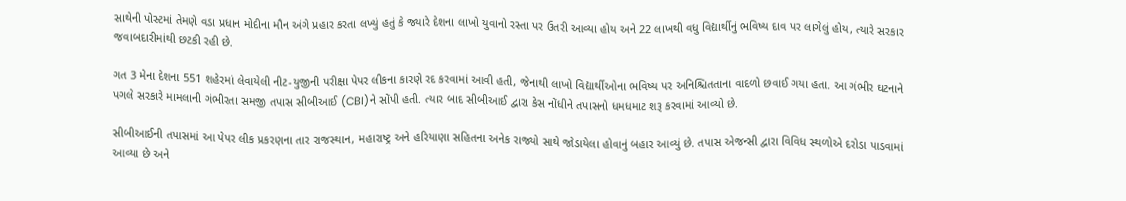સાથેની પોસ્ટમાં તેમણે વડા પ્રધાન મોદીના મૌન અંગે પ્રહાર કરતા લખ્યું હતું કે જ્યારે દેશના લાખો યુવાનો રસ્તા પર ઉતરી આવ્યા હોય અને 22 લાખથી વધુ વિદ્યાર્થીનું ભવિષ્ય દાવ પર લાગેલું હોય, ત્યારે સરકાર જવાબદારીમાંથી છટકી રહી છે.

ગત 3 મેના દેશના 551 શહેરમાં લેવાયેલી નીટ-યુજીની પરીક્ષા પેપર લીકના કારણે રદ કરવામાં આવી હતી, જેનાથી લાખો વિદ્યાર્થીઓના ભવિષ્ય પર અનિશ્ચિતતાના વાદળો છવાઈ ગયા હતા. આ ગંભીર ઘટનાને પગલે સરકારે મામલાની ગંભીરતા સમજી તપાસ સીબીઆઈ (CBI)ને સોંપી હતી. ત્યાર બાદ સીબીઆઈ દ્વારા કેસ નોંધીને તપાસનો ધમધમાટ શરૂ કરવામાં આવ્યો છે.

સીબીઆઈની તપાસમાં આ પેપર લીક પ્રકરણના તાર રાજસ્થાન, મહારાષ્ટ્ર અને હરિયાણા સહિતના અનેક રાજ્યો સાથે જોડાયેલા હોવાનું બહાર આવ્યું છે. તપાસ એજન્સી દ્વારા વિવિધ સ્થળોએ દરોડા પાડવામાં આવ્યા છે અને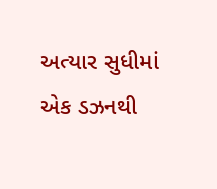અત્યાર સુધીમાં એક ડઝનથી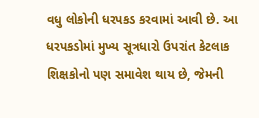વધુ લોકોની ધરપકડ કરવામાં આવી છે. આ ધરપકડોમાં મુખ્ય સૂત્રધારો ઉપરાંત કેટલાક શિક્ષકોનો પણ સમાવેશ થાય છે, જેમની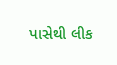પાસેથી લીક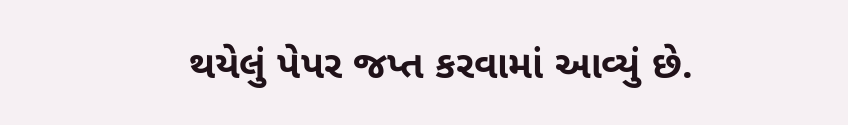થયેલું પેપર જપ્ત કરવામાં આવ્યું છે.